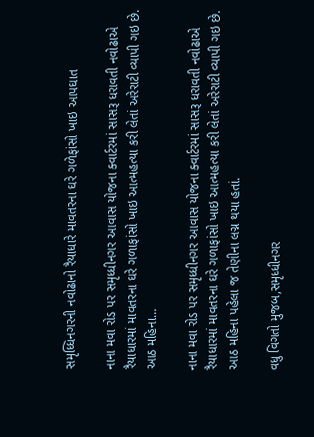સમૃધ્ધિનગરની નવોઢાનો રૈયાધારે માવતરના ઘરે ગળેફાંસો ખાઇ આપઘાત

નાના મવા રોડ પર સમૃધ્ધીનગર આવાસ યોજના ક્વાર્ટરમાં સાસરૂ ધરાવતી નવોઢાએ રૈયાધારમાં માવતરના ઘરે ગળાફાંસો ખાઇ આત્મહત્યા કરી લેતાં અરેરાટી વ્યાપી ગઇ છે. આઠ મહિના…

નાના મવા રોડ પર સમૃધ્ધીનગર આવાસ યોજના ક્વાર્ટરમાં સાસરૂ ધરાવતી નવોઢાએ રૈયાધારમાં માવતરના ઘરે ગળાફાંસો ખાઇ આત્મહત્યા કરી લેતાં અરેરાટી વ્યાપી ગઇ છે. આઠ મહિના પહેલા જ તેણીના લગ્ન થયા હતાં.

વધુ વિગતો મુજબ,સમૃધ્ધીનગર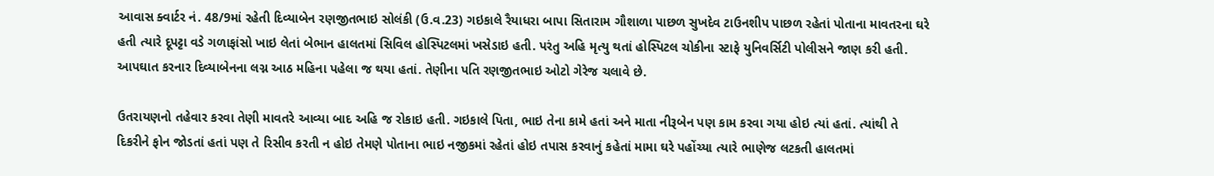આવાસ ક્વાર્ટર નં. 48/9માં રહેતી દિવ્યાબેન રણજીતભાઇ સોલંકી (ઉ.વ.23) ગઇકાલે રૈયાધરા બાપા સિતારામ ગૌશાળા પાછળ સુખદેવ ટાઉનશીપ પાછળ રહેતાં પોતાના માવતરના ઘરે હતી ત્યારે દૂપટ્ટા વડે ગળાફાંસો ખાઇ લેતાં બેભાન હાલતમાં સિવિલ હોસ્પિટલમાં ખસેડાઇ હતી. પરંતુ અહિ મૃત્યુ થતાં હોસ્પિટલ ચોકીના સ્ટાફે યુનિવર્સિટી પોલીસને જાણ કરી હતી. આપઘાત કરનાર દિવ્યાબેનના લગ્ન આઠ મહિના પહેલા જ થયા હતાં. તેણીના પતિ રણજીતભાઇ ઓટો ગેરેજ ચલાવે છે.

ઉતરાયણનો તહેવાર કરવા તેણી માવતરે આવ્યા બાદ અહિ જ રોકાઇ હતી. ગઇકાલે પિતા, ભાઇ તેના કામે હતાં અને માતા નીરૂબેન પણ કામ કરવા ગયા હોઇ ત્યાં હતાં. ત્યાંથી તે દિકરીને ફોન જોડતાં હતાં પણ તે રિસીવ કરતી ન હોઇ તેમણે પોતાના ભાઇ નજીકમાં રહેતાં હોઇ તપાસ કરવાનું કહેતાં મામા ઘરે પહોંચ્યા ત્યારે ભાણેજ લટકતી હાલતમાં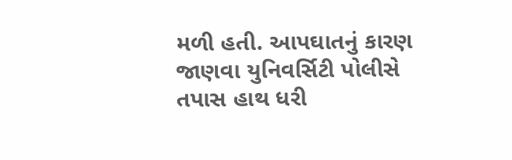મળી હતી. આપઘાતનું કારણ જાણવા યુનિવર્સિટી પોલીસે તપાસ હાથ ધરી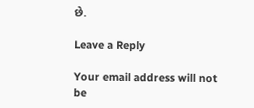છે.

Leave a Reply

Your email address will not be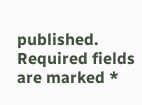published. Required fields are marked *